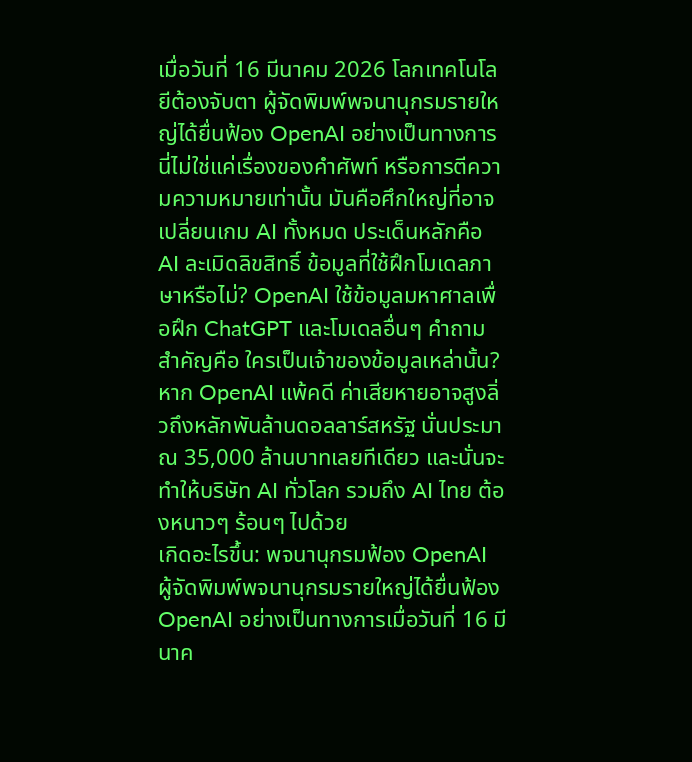เมื่อวันที่ 16 มีนาคม 2026 โลกเทคโนโลยีต้องจับตา ผู้จัดพิมพ์พจนานุกรมรายใหญ่ได้ยื่นฟ้อง OpenAI อย่างเป็นทางการ นี่ไม่ใช่แค่เรื่องของคำศัพท์ หรือการตีความความหมายเท่านั้น มันคือศึกใหญ่ที่อาจเปลี่ยนเกม AI ทั้งหมด ประเด็นหลักคือ AI ละเมิดลิขสิทธิ์ ข้อมูลที่ใช้ฝึกโมเดลภาษาหรือไม่? OpenAI ใช้ข้อมูลมหาศาลเพื่อฝึก ChatGPT และโมเดลอื่นๆ คำถามสำคัญคือ ใครเป็นเจ้าของข้อมูลเหล่านั้น? หาก OpenAI แพ้คดี ค่าเสียหายอาจสูงลิ่วถึงหลักพันล้านดอลลาร์สหรัฐ นั่นประมาณ 35,000 ล้านบาทเลยทีเดียว และนั่นจะทำให้บริษัท AI ทั่วโลก รวมถึง AI ไทย ต้องหนาวๆ ร้อนๆ ไปด้วย
เกิดอะไรขึ้น: พจนานุกรมฟ้อง OpenAI
ผู้จัดพิมพ์พจนานุกรมรายใหญ่ได้ยื่นฟ้อง OpenAI อย่างเป็นทางการเมื่อวันที่ 16 มีนาค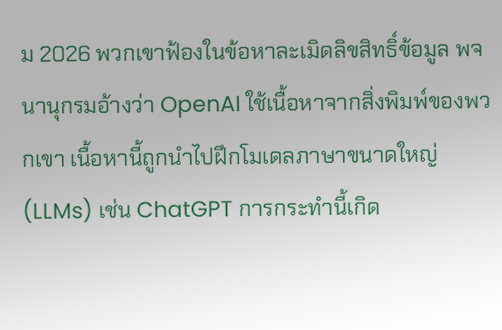ม 2026 พวกเขาฟ้องในข้อหาละเมิดลิขสิทธิ์ข้อมูล พจนานุกรมอ้างว่า OpenAI ใช้เนื้อหาจากสิ่งพิมพ์ของพวกเขา เนื้อหานี้ถูกนำไปฝึกโมเดลภาษาขนาดใหญ่ (LLMs) เช่น ChatGPT การกระทำนี้เกิด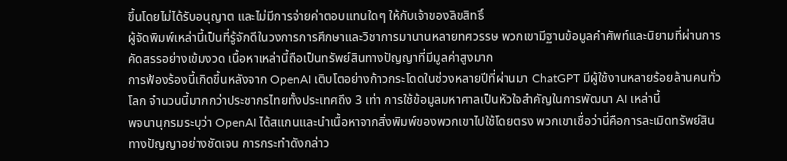ขึ้นโดยไม่ได้รับอนุญาต และไม่มีการจ่ายค่าตอบแทนใดๆ ให้กับเจ้าของลิขสิทธิ์
ผู้จัดพิมพ์เหล่านี้เป็นที่รู้จักดีในวงการการศึกษาและวิชาการมานานหลายทศวรรษ พวกเขามีฐานข้อมูลคำศัพท์และนิยามที่ผ่านการคัดสรรอย่างเข้มงวด เนื้อหาเหล่านี้ถือเป็นทรัพย์สินทางปัญญาที่มีมูลค่าสูงมาก
การฟ้องร้องนี้เกิดขึ้นหลังจาก OpenAI เติบโตอย่างก้าวกระโดดในช่วงหลายปีที่ผ่านมา ChatGPT มีผู้ใช้งานหลายร้อยล้านคนทั่วโลก จำนวนนี้มากกว่าประชากรไทยทั้งประเทศถึง 3 เท่า การใช้ข้อมูลมหาศาลเป็นหัวใจสำคัญในการพัฒนา AI เหล่านี้
พจนานุกรมระบุว่า OpenAI ได้สแกนและนำเนื้อหาจากสิ่งพิมพ์ของพวกเขาไปใช้โดยตรง พวกเขาเชื่อว่านี่คือการละเมิดทรัพย์สินทางปัญญาอย่างชัดเจน การกระทำดังกล่าว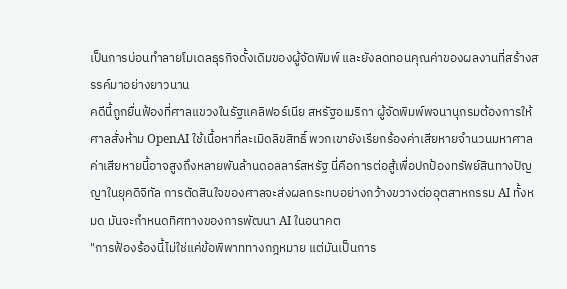เป็นการบ่อนทำลายโมเดลธุรกิจดั้งเดิมของผู้จัดพิมพ์ และยังลดทอนคุณค่าของผลงานที่สร้างสรรค์มาอย่างยาวนาน
คดีนี้ถูกยื่นฟ้องที่ศาลแขวงในรัฐแคลิฟอร์เนีย สหรัฐอเมริกา ผู้จัดพิมพ์พจนานุกรมต้องการให้ศาลสั่งห้าม OpenAI ใช้เนื้อหาที่ละเมิดลิขสิทธิ์ พวกเขายังเรียกร้องค่าเสียหายจำนวนมหาศาล ค่าเสียหายนี้อาจสูงถึงหลายพันล้านดอลลาร์สหรัฐ นี่คือการต่อสู้เพื่อปกป้องทรัพย์สินทางปัญญาในยุคดิจิทัล การตัดสินใจของศาลจะส่งผลกระทบอย่างกว้างขวางต่ออุตสาหกรรม AI ทั้งหมด มันจะกำหนดทิศทางของการพัฒนา AI ในอนาคต
"การฟ้องร้องนี้ไม่ใช่แค่ข้อพิพาททางกฎหมาย แต่มันเป็นการ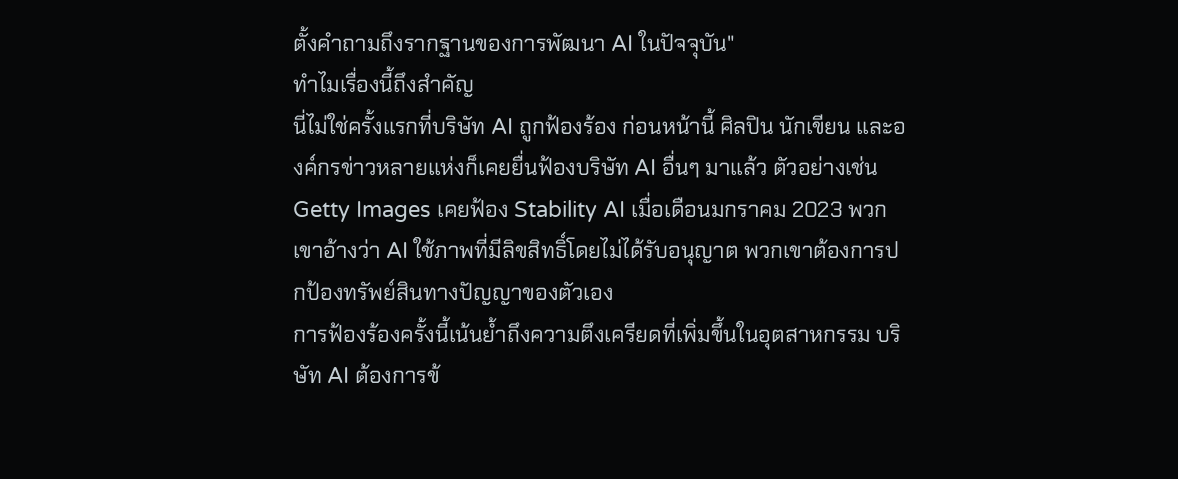ตั้งคำถามถึงรากฐานของการพัฒนา AI ในปัจจุบัน"
ทำไมเรื่องนี้ถึงสำคัญ
นี่ไม่ใช่ครั้งแรกที่บริษัท AI ถูกฟ้องร้อง ก่อนหน้านี้ ศิลปิน นักเขียน และองค์กรข่าวหลายแห่งก็เคยยื่นฟ้องบริษัท AI อื่นๆ มาแล้ว ตัวอย่างเช่น Getty Images เคยฟ้อง Stability AI เมื่อเดือนมกราคม 2023 พวกเขาอ้างว่า AI ใช้ภาพที่มีลิขสิทธิ์โดยไม่ได้รับอนุญาต พวกเขาต้องการปกป้องทรัพย์สินทางปัญญาของตัวเอง
การฟ้องร้องครั้งนี้เน้นย้ำถึงความตึงเครียดที่เพิ่มขึ้นในอุตสาหกรรม บริษัท AI ต้องการข้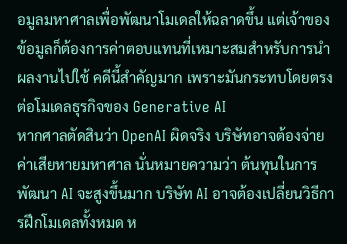อมูลมหาศาลเพื่อพัฒนาโมเดลให้ฉลาดขึ้น แต่เจ้าของข้อมูลก็ต้องการค่าตอบแทนที่เหมาะสมสำหรับการนำผลงานไปใช้ คดีนี้สำคัญมาก เพราะมันกระทบโดยตรงต่อโมเดลธุรกิจของ Generative AI
หากศาลตัดสินว่า OpenAI ผิดจริง บริษัทอาจต้องจ่ายค่าเสียหายมหาศาล นั่นหมายความว่า ต้นทุนในการพัฒนา AI จะสูงขึ้นมาก บริษัท AI อาจต้องเปลี่ยนวิธีการฝึกโมเดลทั้งหมด ห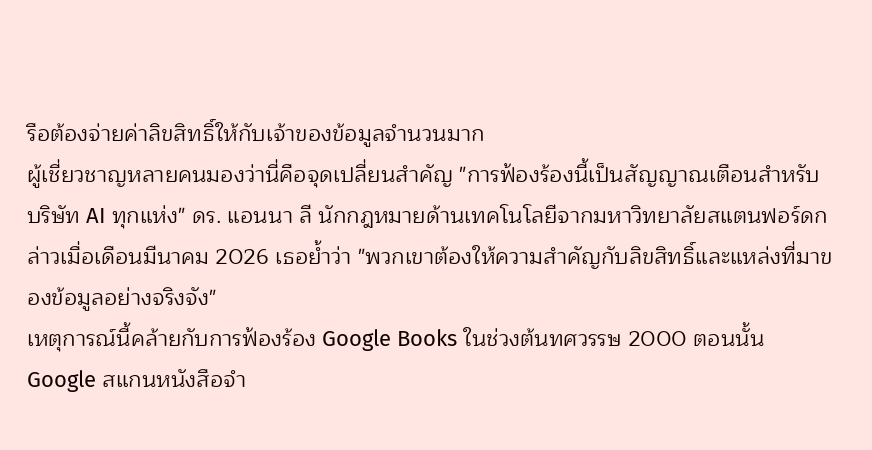รือต้องจ่ายค่าลิขสิทธิ์ให้กับเจ้าของข้อมูลจำนวนมาก
ผู้เชี่ยวชาญหลายคนมองว่านี่คือจุดเปลี่ยนสำคัญ "การฟ้องร้องนี้เป็นสัญญาณเตือนสำหรับบริษัท AI ทุกแห่ง" ดร. แอนนา ลี นักกฎหมายด้านเทคโนโลยีจากมหาวิทยาลัยสแตนฟอร์ดกล่าวเมื่อเดือนมีนาคม 2026 เธอย้ำว่า "พวกเขาต้องให้ความสำคัญกับลิขสิทธิ์และแหล่งที่มาของข้อมูลอย่างจริงจัง"
เหตุการณ์นี้คล้ายกับการฟ้องร้อง Google Books ในช่วงต้นทศวรรษ 2000 ตอนนั้น Google สแกนหนังสือจำ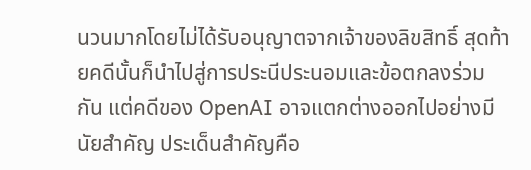นวนมากโดยไม่ได้รับอนุญาตจากเจ้าของลิขสิทธิ์ สุดท้ายคดีนั้นก็นำไปสู่การประนีประนอมและข้อตกลงร่วมกัน แต่คดีของ OpenAI อาจแตกต่างออกไปอย่างมีนัยสำคัญ ประเด็นสำคัญคือ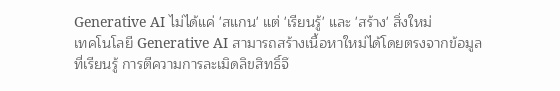Generative AI ไม่ได้แค่ 'สแกน' แต่ 'เรียนรู้' และ 'สร้าง' สิ่งใหม่
เทคโนโลยี Generative AI สามารถสร้างเนื้อหาใหม่ได้โดยตรงจากข้อมูลที่เรียนรู้ การตีความการละเมิดลิขสิทธิ์จึ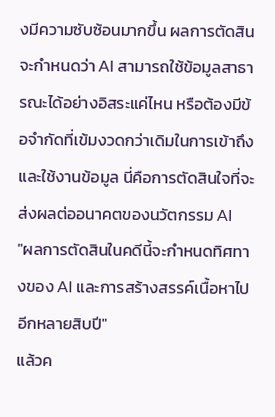งมีความซับซ้อนมากขึ้น ผลการตัดสินจะกำหนดว่า AI สามารถใช้ข้อมูลสาธารณะได้อย่างอิสระแค่ไหน หรือต้องมีข้อจำกัดที่เข้มงวดกว่าเดิมในการเข้าถึงและใช้งานข้อมูล นี่คือการตัดสินใจที่จะส่งผลต่ออนาคตของนวัตกรรม AI
"ผลการตัดสินในคดีนี้จะกำหนดทิศทางของ AI และการสร้างสรรค์เนื้อหาไปอีกหลายสิบปี"
แล้วค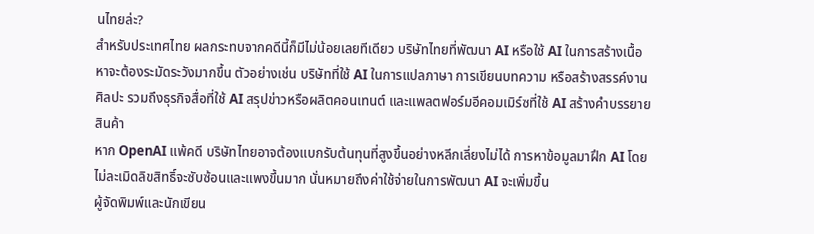นไทยล่ะ?
สำหรับประเทศไทย ผลกระทบจากคดีนี้ก็มีไม่น้อยเลยทีเดียว บริษัทไทยที่พัฒนา AI หรือใช้ AI ในการสร้างเนื้อหาจะต้องระมัดระวังมากขึ้น ตัวอย่างเช่น บริษัทที่ใช้ AI ในการแปลภาษา การเขียนบทความ หรือสร้างสรรค์งานศิลปะ รวมถึงธุรกิจสื่อที่ใช้ AI สรุปข่าวหรือผลิตคอนเทนต์ และแพลตฟอร์มอีคอมเมิร์ซที่ใช้ AI สร้างคำบรรยายสินค้า
หาก OpenAI แพ้คดี บริษัทไทยอาจต้องแบกรับต้นทุนที่สูงขึ้นอย่างหลีกเลี่ยงไม่ได้ การหาข้อมูลมาฝึก AI โดยไม่ละเมิดลิขสิทธิ์จะซับซ้อนและแพงขึ้นมาก นั่นหมายถึงค่าใช้จ่ายในการพัฒนา AI จะเพิ่มขึ้น
ผู้จัดพิมพ์และนักเขียน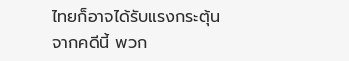ไทยก็อาจได้รับแรงกระตุ้นจากคดีนี้ พวก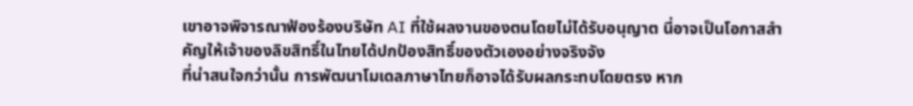เขาอาจพิจารณาฟ้องร้องบริษัท AI ที่ใช้ผลงานของตนโดยไม่ได้รับอนุญาต นี่อาจเป็นโอกาสสำคัญให้เจ้าของลิขสิทธิ์ในไทยได้ปกป้องสิทธิ์ของตัวเองอย่างจริงจัง
ที่น่าสนใจกว่านั้น การพัฒนาโมเดลภาษาไทยก็อาจได้รับผลกระทบโดยตรง หาก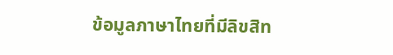ข้อมูลภาษาไทยที่มีลิขสิท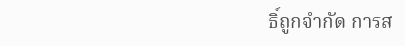ธิ์ถูกจำกัด การส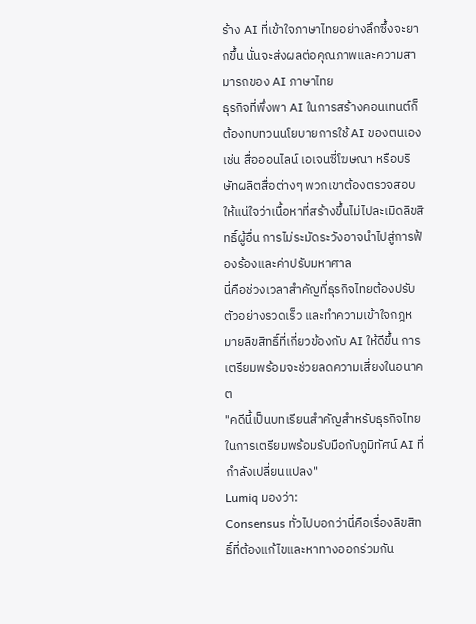ร้าง AI ที่เข้าใจภาษาไทยอย่างลึกซึ้งจะยากขึ้น นั่นจะส่งผลต่อคุณภาพและความสามารถของ AI ภาษาไทย
ธุรกิจที่พึ่งพา AI ในการสร้างคอนเทนต์ก็ต้องทบทวนนโยบายการใช้ AI ของตนเอง เช่น สื่อออนไลน์ เอเจนซี่โฆษณา หรือบริษัทผลิตสื่อต่างๆ พวกเขาต้องตรวจสอบให้แน่ใจว่าเนื้อหาที่สร้างขึ้นไม่ไปละเมิดลิขสิทธิ์ผู้อื่น การไม่ระมัดระวังอาจนำไปสู่การฟ้องร้องและค่าปรับมหาศาล
นี่คือช่วงเวลาสำคัญที่ธุรกิจไทยต้องปรับตัวอย่างรวดเร็ว และทำความเข้าใจกฎหมายลิขสิทธิ์ที่เกี่ยวข้องกับ AI ให้ดีขึ้น การเตรียมพร้อมจะช่วยลดความเสี่ยงในอนาคต
"คดีนี้เป็นบทเรียนสำคัญสำหรับธุรกิจไทยในการเตรียมพร้อมรับมือกับภูมิทัศน์ AI ที่กำลังเปลี่ยนแปลง"
Lumiq มองว่า:
Consensus ทั่วไปบอกว่านี่คือเรื่องลิขสิทธิ์ที่ต้องแก้ไขและหาทางออกร่วมกัน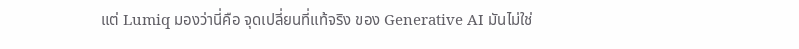แต่ Lumiq มองว่านี่คือ จุดเปลี่ยนที่แท้จริง ของ Generative AI มันไม่ใช่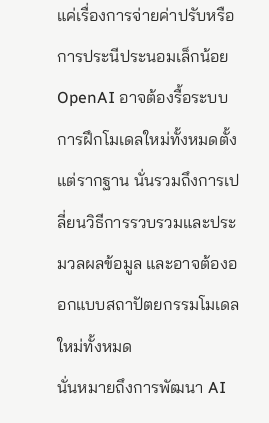แค่เรื่องการจ่ายค่าปรับหรือการประนีประนอมเล็กน้อย OpenAI อาจต้องรื้อระบบการฝึกโมเดลใหม่ทั้งหมดตั้งแต่รากฐาน นั่นรวมถึงการเปลี่ยนวิธีการรวบรวมและประมวลผลข้อมูล และอาจต้องออกแบบสถาปัตยกรรมโมเดลใหม่ทั้งหมด
นั่นหมายถึงการพัฒนา AI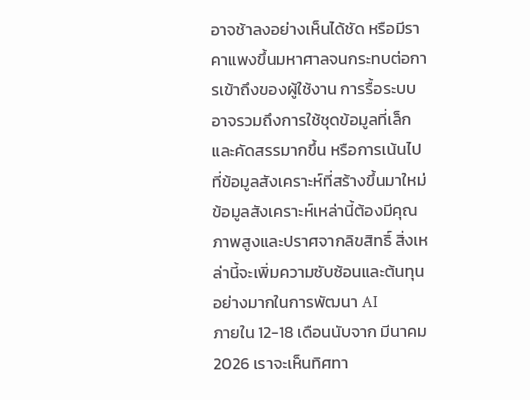อาจช้าลงอย่างเห็นได้ชัด หรือมีราคาแพงขึ้นมหาศาลจนกระทบต่อการเข้าถึงของผู้ใช้งาน การรื้อระบบอาจรวมถึงการใช้ชุดข้อมูลที่เล็กและคัดสรรมากขึ้น หรือการเน้นไปที่ข้อมูลสังเคราะห์ที่สร้างขึ้นมาใหม่ ข้อมูลสังเคราะห์เหล่านี้ต้องมีคุณภาพสูงและปราศจากลิขสิทธิ์ สิ่งเหล่านี้จะเพิ่มความซับซ้อนและต้นทุนอย่างมากในการพัฒนา AI
ภายใน 12-18 เดือนนับจาก มีนาคม 2026 เราจะเห็นทิศทา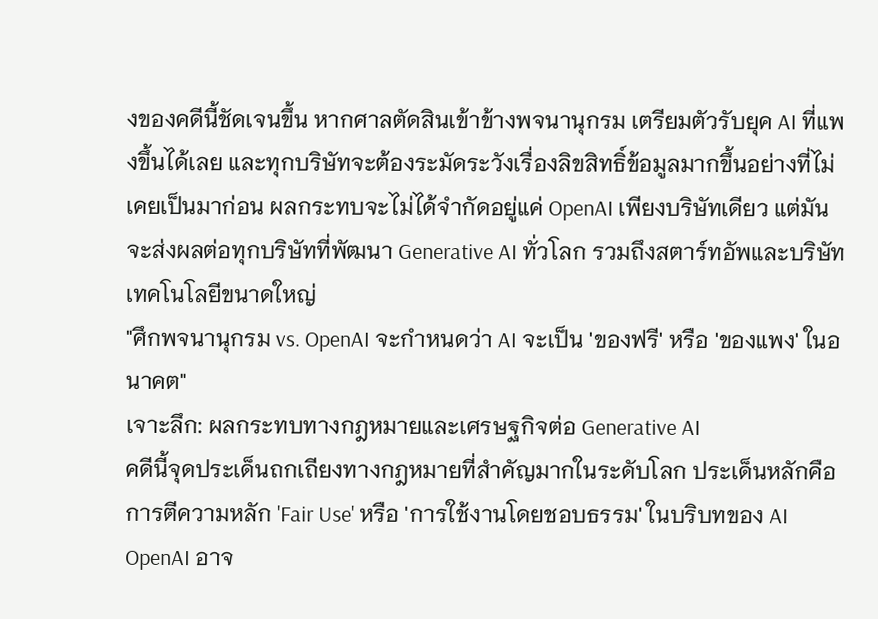งของคดีนี้ชัดเจนขึ้น หากศาลตัดสินเข้าข้างพจนานุกรม เตรียมตัวรับยุค AI ที่แพงขึ้นได้เลย และทุกบริษัทจะต้องระมัดระวังเรื่องลิขสิทธิ์ข้อมูลมากขึ้นอย่างที่ไม่เคยเป็นมาก่อน ผลกระทบจะไม่ได้จำกัดอยู่แค่ OpenAI เพียงบริษัทเดียว แต่มันจะส่งผลต่อทุกบริษัทที่พัฒนา Generative AI ทั่วโลก รวมถึงสตาร์ทอัพและบริษัทเทคโนโลยีขนาดใหญ่
"ศึกพจนานุกรม vs. OpenAI จะกำหนดว่า AI จะเป็น 'ของฟรี' หรือ 'ของแพง' ในอนาคต"
เจาะลึก: ผลกระทบทางกฎหมายและเศรษฐกิจต่อ Generative AI
คดีนี้จุดประเด็นถกเถียงทางกฎหมายที่สำคัญมากในระดับโลก ประเด็นหลักคือการตีความหลัก 'Fair Use' หรือ 'การใช้งานโดยชอบธรรม' ในบริบทของ AI OpenAI อาจ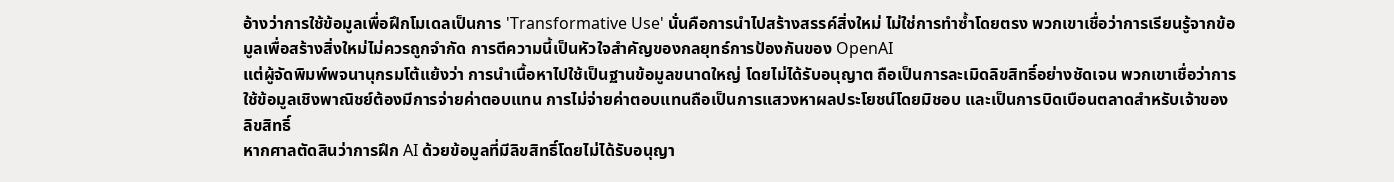อ้างว่าการใช้ข้อมูลเพื่อฝึกโมเดลเป็นการ 'Transformative Use' นั่นคือการนำไปสร้างสรรค์สิ่งใหม่ ไม่ใช่การทำซ้ำโดยตรง พวกเขาเชื่อว่าการเรียนรู้จากข้อมูลเพื่อสร้างสิ่งใหม่ไม่ควรถูกจำกัด การตีความนี้เป็นหัวใจสำคัญของกลยุทธ์การป้องกันของ OpenAI
แต่ผู้จัดพิมพ์พจนานุกรมโต้แย้งว่า การนำเนื้อหาไปใช้เป็นฐานข้อมูลขนาดใหญ่ โดยไม่ได้รับอนุญาต ถือเป็นการละเมิดลิขสิทธิ์อย่างชัดเจน พวกเขาเชื่อว่าการใช้ข้อมูลเชิงพาณิชย์ต้องมีการจ่ายค่าตอบแทน การไม่จ่ายค่าตอบแทนถือเป็นการแสวงหาผลประโยชน์โดยมิชอบ และเป็นการบิดเบือนตลาดสำหรับเจ้าของลิขสิทธิ์
หากศาลตัดสินว่าการฝึก AI ด้วยข้อมูลที่มีลิขสิทธิ์โดยไม่ได้รับอนุญา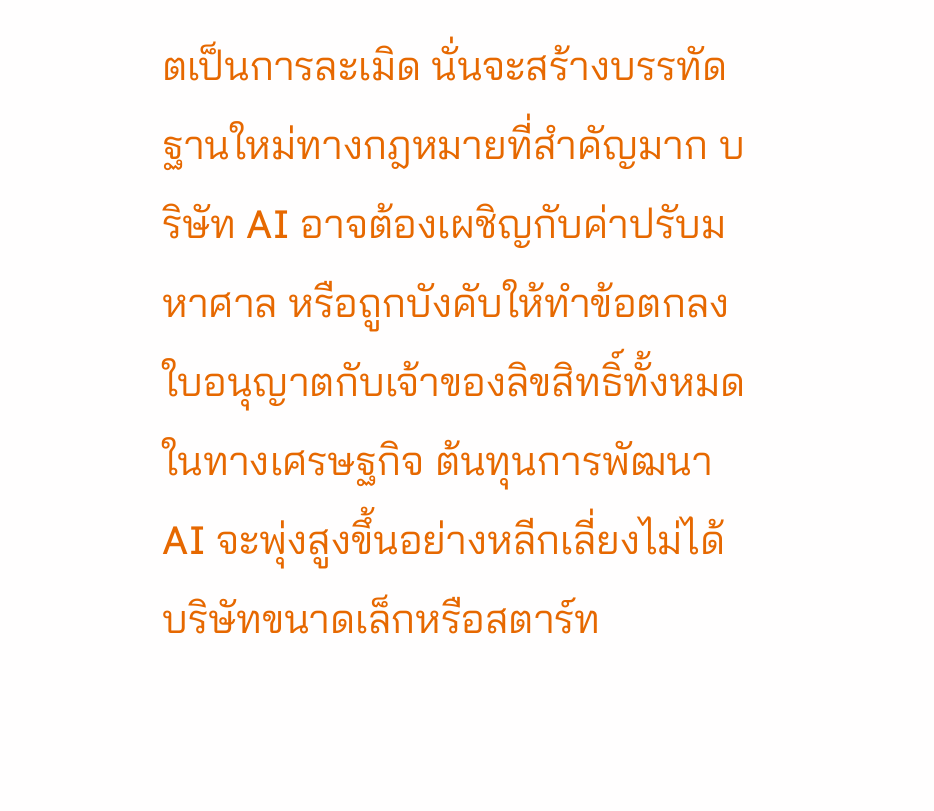ตเป็นการละเมิด นั่นจะสร้างบรรทัดฐานใหม่ทางกฎหมายที่สำคัญมาก บริษัท AI อาจต้องเผชิญกับค่าปรับมหาศาล หรือถูกบังคับให้ทำข้อตกลงใบอนุญาตกับเจ้าของลิขสิทธิ์ทั้งหมด
ในทางเศรษฐกิจ ต้นทุนการพัฒนา AI จะพุ่งสูงขึ้นอย่างหลีกเลี่ยงไม่ได้ บริษัทขนาดเล็กหรือสตาร์ท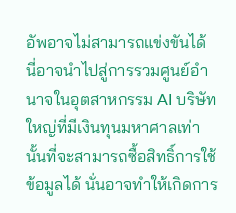อัพอาจไม่สามารถแข่งขันได้ นี่อาจนำไปสู่การรวมศูนย์อำนาจในอุตสาหกรรม AI บริษัทใหญ่ที่มีเงินทุนมหาศาลเท่านั้นที่จะสามารถซื้อสิทธิ์การใช้ข้อมูลได้ นั่นอาจทำให้เกิดการ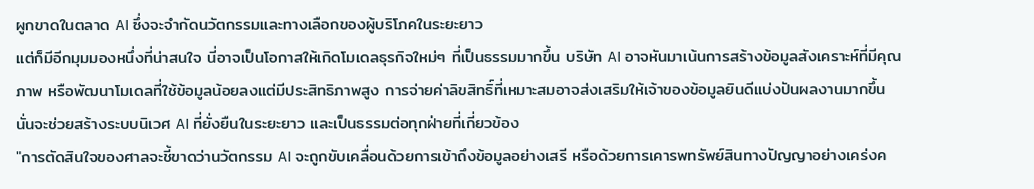ผูกขาดในตลาด AI ซึ่งจะจำกัดนวัตกรรมและทางเลือกของผู้บริโภคในระยะยาว
แต่ก็มีอีกมุมมองหนึ่งที่น่าสนใจ นี่อาจเป็นโอกาสให้เกิดโมเดลธุรกิจใหม่ๆ ที่เป็นธรรมมากขึ้น บริษัท AI อาจหันมาเน้นการสร้างข้อมูลสังเคราะห์ที่มีคุณภาพ หรือพัฒนาโมเดลที่ใช้ข้อมูลน้อยลงแต่มีประสิทธิภาพสูง การจ่ายค่าลิขสิทธิ์ที่เหมาะสมอาจส่งเสริมให้เจ้าของข้อมูลยินดีแบ่งปันผลงานมากขึ้น นั่นจะช่วยสร้างระบบนิเวศ AI ที่ยั่งยืนในระยะยาว และเป็นธรรมต่อทุกฝ่ายที่เกี่ยวข้อง
"การตัดสินใจของศาลจะชี้ขาดว่านวัตกรรม AI จะถูกขับเคลื่อนด้วยการเข้าถึงข้อมูลอย่างเสรี หรือด้วยการเคารพทรัพย์สินทางปัญญาอย่างเคร่งค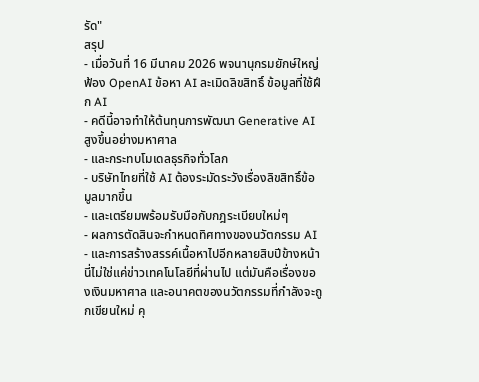รัด"
สรุป
- เมื่อวันที่ 16 มีนาคม 2026 พจนานุกรมยักษ์ใหญ่ฟ้อง OpenAI ข้อหา AI ละเมิดลิขสิทธิ์ ข้อมูลที่ใช้ฝึก AI
- คดีนี้อาจทำให้ต้นทุนการพัฒนา Generative AI สูงขึ้นอย่างมหาศาล
- และกระทบโมเดลธุรกิจทั่วโลก
- บริษัทไทยที่ใช้ AI ต้องระมัดระวังเรื่องลิขสิทธิ์ข้อมูลมากขึ้น
- และเตรียมพร้อมรับมือกับกฎระเบียบใหม่ๆ
- ผลการตัดสินจะกำหนดทิศทางของนวัตกรรม AI
- และการสร้างสรรค์เนื้อหาไปอีกหลายสิบปีข้างหน้า
นี่ไม่ใช่แค่ข่าวเทคโนโลยีที่ผ่านไป แต่มันคือเรื่องของเงินมหาศาล และอนาคตของนวัตกรรมที่กำลังจะถูกเขียนใหม่ คุ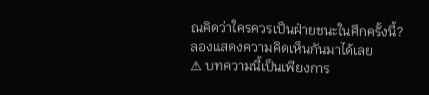ณคิดว่าใครควรเป็นฝ่ายชนะในศึกครั้งนี้? ลองแสดงความคิดเห็นกันมาได้เลย
⚠ บทความนี้เป็นเพียงการ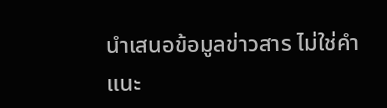นำเสนอข้อมูลข่าวสาร ไม่ใช่คำแนะ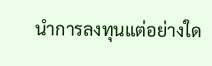นำการลงทุนแต่อย่างใด